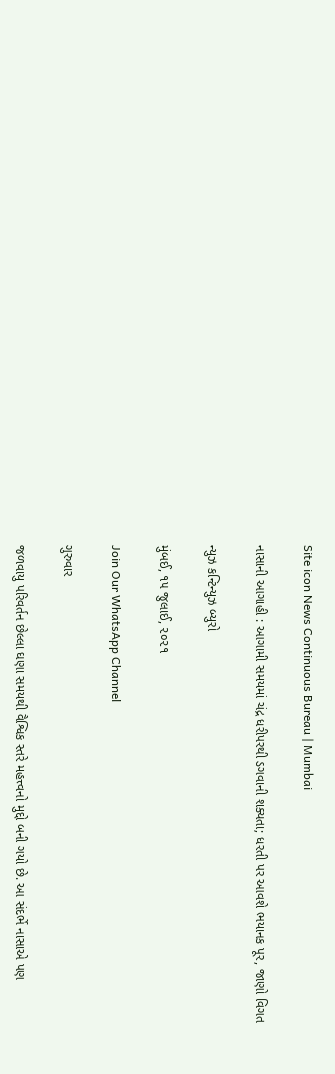Site icon News Continuous Bureau | Mumbai

નાસાની આગાહી : આગામી સમયમાં ચંદ્ર ધરીપરથી ડગવાની શક્યતા; ધરતી પર આવશે ભયાનક પૂર, જાણો વિગત

ન્યુઝ કન્ટિન્યુઝ બ્યુરો

મુંબઈ, ૧૫ જુલાઈ, ૨૦૨૧

Join Our WhatsApp Channel

ગુરુવાર

જળવાયુ પરિવર્તન છેલ્લા ઘણા સમયથી વૈશ્વિક સ્તરે મહત્ત્વનો મુદ્દો બની ગયો છે. આ સંદર્ભે નાસાએ પણ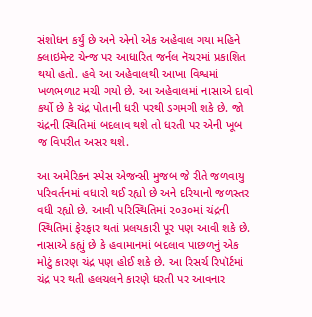સંશોધન કર્યું છે અને એનો એક અહેવાલ ગયા મહિને ક્લાઇમેન્ટ ચેન્જ પર આધારિત જર્નલ નૅચરમાં પ્રકાશિત થયો હતો. હવે આ અહેવાલથી આખા વિશ્વમાં ખળભળાટ મચી ગયો છે. આ અહેવાલમાં નાસાએ દાવો કર્યો છે કે ચંદ્ર પોતાની ધરી પરથી ડગમગી શકે છે. જો ચંદ્રની સ્થિતિમાં બદલાવ થશે તો ધરતી પર એની ખૂબ જ વિપરીત અસર થશે.

આ અમેરિકન સ્પેસ એજન્સી મુજબ જે રીતે જળવાયુ પરિવર્તનમાં વધારો થઈ રહ્યો છે અને દરિયાનો જળસ્તર વધી રહ્યો છે. આવી પરિસ્થિતિમાં ૨૦૩૦માં ચંદ્રની સ્થિતિમાં ફેરફાર થતાં પ્રલયકારી પૂર પણ આવી શકે છે. નાસાએ કહ્યું છે કે હવામાનમાં બદલાવ પાછળનું એક મોટું કારણ ચંદ્ર પણ હોઈ શકે છે. આ રિસર્ચ રિપૉર્ટમાં ચંદ્ર પર થતી હલચલને કારણે ધરતી પર આવનાર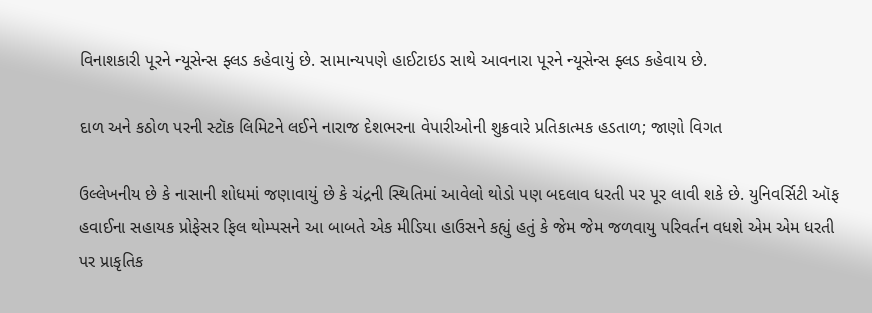વિનાશકારી પૂરને ન્યૂસેન્સ ફ્લડ કહેવાયું છે. સામાન્યપણે હાઈટાઇડ સાથે આવનારા પૂરને ન્યૂસેન્સ ફ્લડ કહેવાય છે.

દાળ અને કઠોળ પરની સ્ટૉક લિમિટને લઈને નારાજ દેશભરના વેપારીઓની શુક્રવારે પ્રતિકાત્મક હડતાળ; જાણો વિગત

ઉલ્લેખનીય છે કે નાસાની શોધમાં જણાવાયું છે કે ચંદ્રની સ્થિતિમાં આવેલો થોડો પણ બદલાવ ધરતી પર પૂર લાવી શકે છે. યુનિવર્સિટી ઑફ હવાઈના સહાયક પ્રોફેસર ફિલ થોમ્પસને આ બાબતે એક મીડિયા હાઉસને કહ્યું હતું કે જેમ જેમ જળવાયુ પરિવર્તન વધશે એમ એમ ધરતી પર પ્રાકૃતિક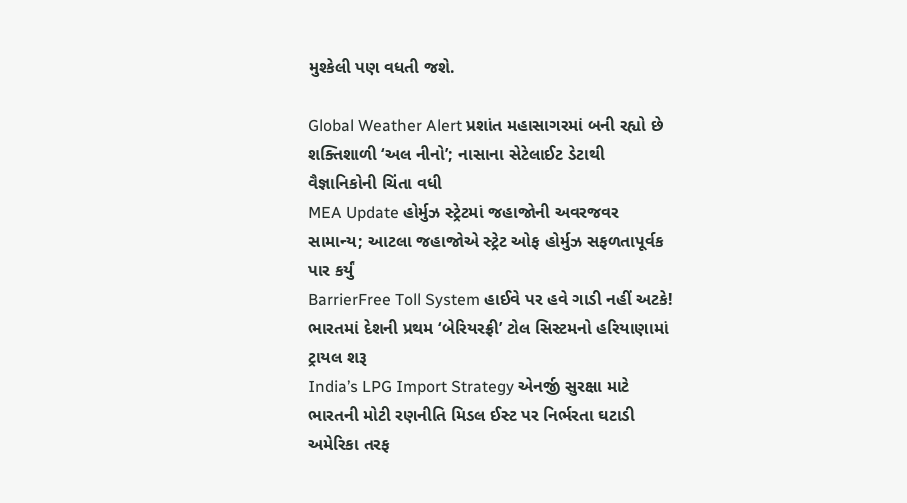મુશ્કેલી પણ વધતી જશે.

Global Weather Alert પ્રશાંત મહાસાગરમાં બની રહ્યો છે શક્તિશાળી ‘અલ નીનો’; નાસાના સેટેલાઈટ ડેટાથી વૈજ્ઞાનિકોની ચિંતા વધી
MEA Update હોર્મુઝ સ્ટ્રેટમાં જહાજોની અવરજવર સામાન્ય; આટલા જહાજોએ સ્ટ્રેટ ઓફ હોર્મુઝ સફળતાપૂર્વક પાર કર્યું
BarrierFree Toll System હાઈવે પર હવે ગાડી નહીં અટકે! ભારતમાં દેશની પ્રથમ ‘બેરિયરફ્રી’ ટોલ સિસ્ટમનો હરિયાણામાં ટ્રાયલ શરૂ
India’s LPG Import Strategy એનર્જી સુરક્ષા માટે ભારતની મોટી રણનીતિ મિડલ ઈસ્ટ પર નિર્ભરતા ઘટાડી અમેરિકા તરફ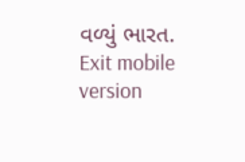વળ્યું ભારત.
Exit mobile version